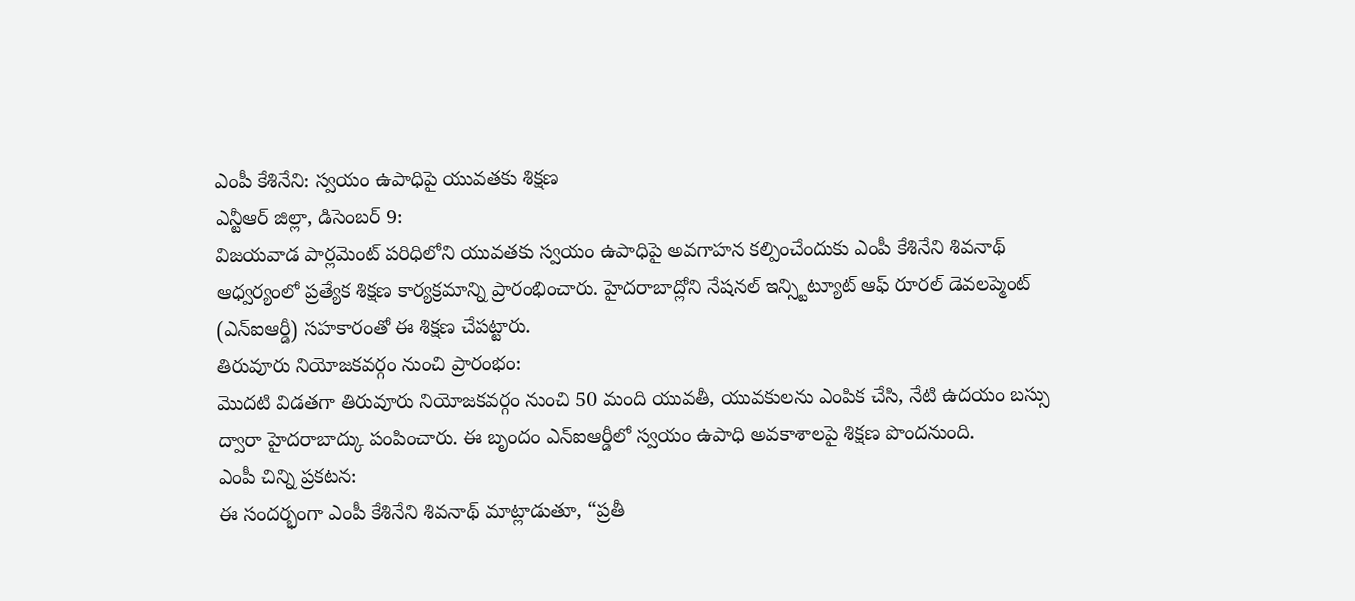ఎంపీ కేశినేని: స్వయం ఉపాధిపై యువతకు శిక్షణ
ఎన్టీఆర్ జిల్లా, డిసెంబర్ 9:
విజయవాడ పార్లమెంట్ పరిధిలోని యువతకు స్వయం ఉపాధిపై అవగాహన కల్పించేందుకు ఎంపీ కేశినేని శివనాథ్ ఆధ్వర్యంలో ప్రత్యేక శిక్షణ కార్యక్రమాన్ని ప్రారంభించారు. హైదరాబాద్లోని నేషనల్ ఇన్స్టిట్యూట్ ఆఫ్ రూరల్ డెవలప్మెంట్ (ఎన్ఐఆర్డీ) సహకారంతో ఈ శిక్షణ చేపట్టారు.
తిరువూరు నియోజకవర్గం నుంచి ప్రారంభం:
మొదటి విడతగా తిరువూరు నియోజకవర్గం నుంచి 50 మంది యువతీ, యువకులను ఎంపిక చేసి, నేటి ఉదయం బస్సు ద్వారా హైదరాబాద్కు పంపించారు. ఈ బృందం ఎన్ఐఆర్డీలో స్వయం ఉపాధి అవకాశాలపై శిక్షణ పొందనుంది.
ఎంపీ చిన్ని ప్రకటన:
ఈ సందర్భంగా ఎంపీ కేశినేని శివనాథ్ మాట్లాడుతూ, “ప్రతీ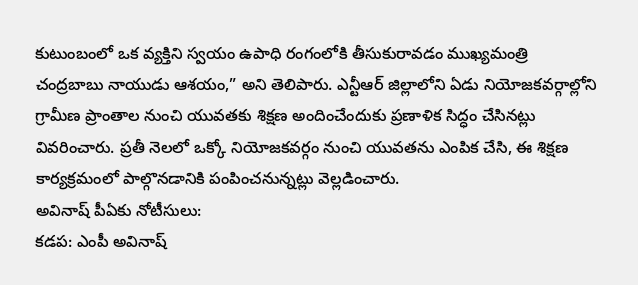కుటుంబంలో ఒక వ్యక్తిని స్వయం ఉపాధి రంగంలోకి తీసుకురావడం ముఖ్యమంత్రి చంద్రబాబు నాయుడు ఆశయం,” అని తెలిపారు. ఎన్టీఆర్ జిల్లాలోని ఏడు నియోజకవర్గాల్లోని గ్రామీణ ప్రాంతాల నుంచి యువతకు శిక్షణ అందించేందుకు ప్రణాళిక సిద్ధం చేసినట్లు వివరించారు. ప్రతీ నెలలో ఒక్కో నియోజకవర్గం నుంచి యువతను ఎంపిక చేసి, ఈ శిక్షణ కార్యక్రమంలో పాల్గొనడానికి పంపించనున్నట్లు వెల్లడించారు.
అవినాష్ పీఏకు నోటీసులు:
కడప: ఎంపీ అవినాష్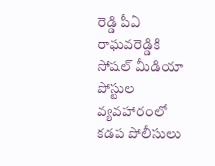రెడ్డి పీఏ రాఘవరెడ్డికి సోషల్ మీడియా పోస్టుల వ్యవహారంలో కడప పోలీసులు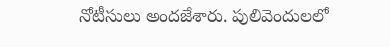నోటీసులు అందజేశారు. పులివెందులలో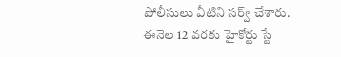పోలీసులు వీటిని సర్వ్ చేశారు. ఈనెల 12 వరకు హైకోర్టు స్టే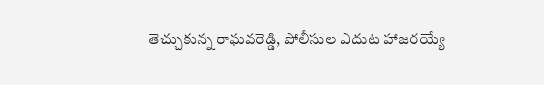తెచ్చుకున్న రాఘవరెడ్డి, పోలీసుల ఎదుట హాజరయ్యే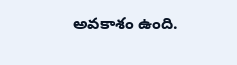అవకాశం ఉంది.